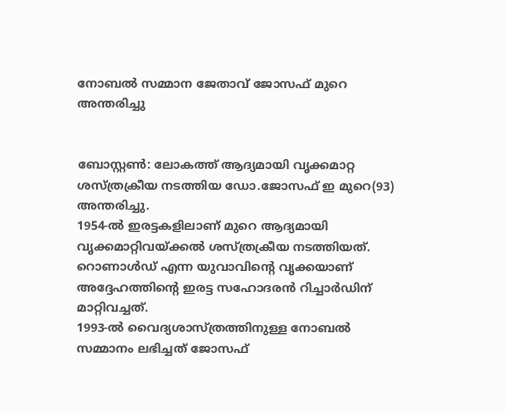നോബല്‍ സമ്മാന ജേതാവ് ജോസഫ് മുറെ അന്തരിച്ചു


ബോസ്റ്റണ്‍: ലോകത്ത് ആദ്യമായി വൃക്കമാറ്റ ശസ്ത്രക്രീയ നടത്തിയ ഡോ.ജോസഫ് ഇ മുറെ(93) അന്തരിച്ചു.
1954-ല്‍ ഇരട്ടകളിലാണ് മുറെ ആദ്യമായി വൃക്കമാറ്റിവയ്ക്കല്‍ ശസ്ത്രക്രീയ നടത്തിയത്. റൊണാള്‍ഡ് എന്ന യുവാവിന്റെ വൃക്കയാണ് അദ്ദേഹത്തിന്റെ ഇരട്ട സഹോദരന്‍ റിച്ചാര്‍ഡിന് മാറ്റിവച്ചത്.
1993-ല്‍ വൈദ്യശാസ്ത്രത്തിനുള്ള നോബല്‍ സമ്മാനം ലഭിച്ചത് ജോസഫ്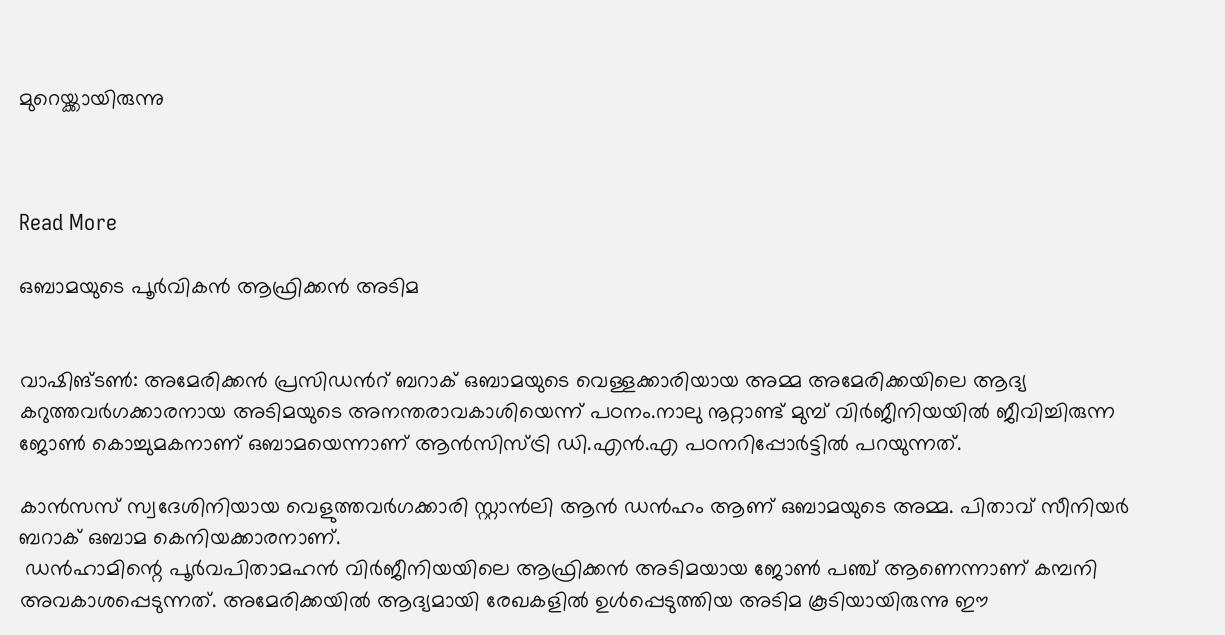മുറെയ്ക്കായിരുന്നു



Read More

ഒബാമയുടെ പൂര്‍വികന്‍ ആഫ്രിക്കന്‍ അടിമ


വാഷിങ്ടണ്‍: അമേരിക്കന്‍ പ്രസിഡന്‍റ് ബറാക് ഒബാമയുടെ വെള്ളക്കാരിയായ അമ്മ അമേരിക്കയിലെ ആദ്യ കറുത്തവര്‍ഗക്കാരനായ അടിമയുടെ അനന്തരാവകാശിയെന്ന് പഠനം.നാലു നൂറ്റാണ്ട് മുമ്പ് വിര്‍ജീനിയയില്‍ ജീവിച്ചിരുന്ന ജോണ്‍ കൊച്ചുമകനാണ് ഒബാമയെന്നാണ് ആന്‍സിസ്ട്രി ഡി.എന്‍.എ പഠനറിപ്പോര്‍ട്ടില്‍ പറയുന്നത്.

കാന്‍സസ് സ്വദേശിനിയായ വെളുത്തവര്‍ഗക്കാരി സ്റ്റാന്‍ലി ആന്‍ ഡന്‍ഹം ആണ് ഒബാമയുടെ അമ്മ. പിതാവ് സീനിയര്‍ ബറാക് ഒബാമ കെനിയക്കാരനാണ്.
 ഡന്‍ഹാമിന്റെ പൂര്‍വപിതാമഹന്‍ വിര്‍ജീനിയയിലെ ആഫ്രിക്കന്‍ അടിമയായ ജോണ്‍ പഞ്ച് ആണെന്നാണ് കമ്പനി അവകാശപ്പെടുന്നത്. അമേരിക്കയില്‍ ആദ്യമായി രേഖകളില്‍ ഉള്‍പ്പെടുത്തിയ അടിമ കൂടിയായിരുന്നു ഈ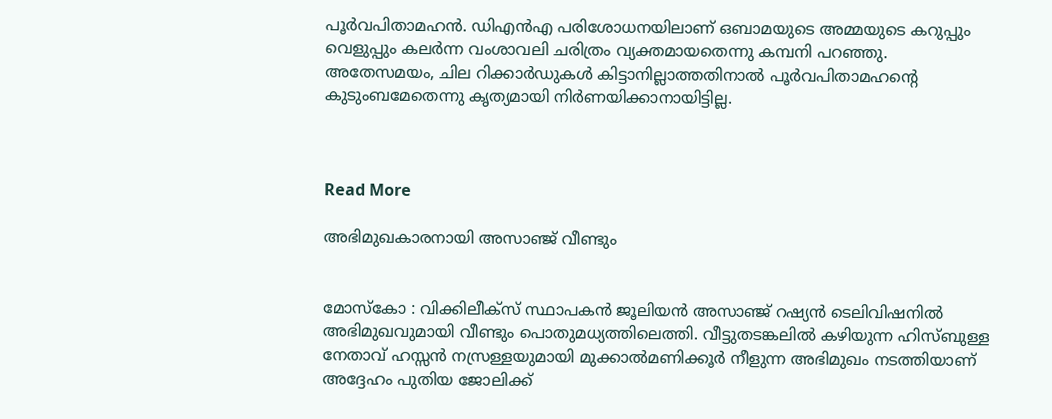പൂര്‍വപിതാമഹന്‍. ഡിഎന്‍എ പരിശോധനയിലാണ് ഒബാമയുടെ അമ്മയുടെ കറുപ്പും വെളുപ്പും കലര്‍ന്ന വംശാവലി ചരിത്രം വ്യക്തമായതെന്നു കമ്പനി പറഞ്ഞു. അതേസമയം, ചില റിക്കാര്‍ഡുകള്‍ കിട്ടാനില്ലാത്തതിനാല്‍ പൂര്‍വപിതാമഹന്റെ കുടുംബമേതെന്നു കൃത്യമായി നിര്‍ണയിക്കാനായിട്ടില്ല.



Read More

അഭിമുഖകാരനായി അസാഞ്ജ് വീണ്ടും


മോസ്‌കോ : വിക്കിലീക്‌സ് സ്ഥാപകന്‍ ജൂലിയന്‍ അസാഞ്ജ് റഷ്യന്‍ ടെലിവിഷനില്‍ അഭിമുഖവുമായി വീണ്ടും പൊതുമധ്യത്തിലെത്തി. വീട്ടുതടങ്കലില്‍ കഴിയുന്ന ഹിസ്ബുള്ള നേതാവ് ഹസ്സന്‍ നസ്രള്ളയുമായി മുക്കാല്‍മണിക്കൂര്‍ നീളുന്ന അഭിമുഖം നടത്തിയാണ് അദ്ദേഹം പുതിയ ജോലിക്ക്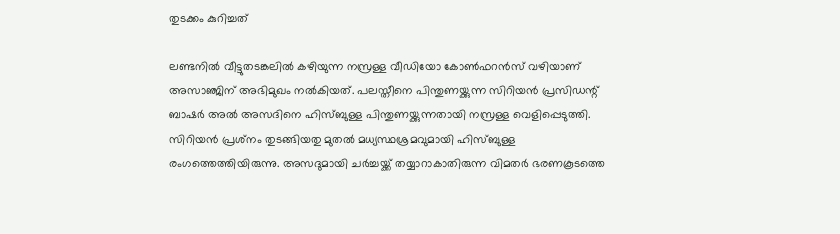തുടക്കം കുറിച്ചത്

ലണ്ടനില്‍ വീട്ടുതടങ്കലില്‍ കഴിയുന്ന നസ്രള്ള വീഡിയോ കോണ്‍ഫറന്‍സ് വഴിയാണ് അസാഞ്ജിന് അഭിമുഖം നല്‍കിയത്. പലസ്തീനെ പിന്തുണയ്ക്കുന്ന സിറിയന്‍ പ്രസിഡന്റ് ബാഷര്‍ അല്‍ അസദിനെ ഹിസ്ബുള്ള പിന്തുണയ്ക്കുന്നതായി നസ്രള്ള വെളിപ്പെടുത്തി. സിറിയന്‍ പ്രശ്‌നം തുടങ്ങിയതു മുതല്‍ മധ്യസ്ഥശ്രമവുമായി ഹിസ്ബുള്ള രംഗത്തെത്തിയിരുന്നു. അസദുമായി ചര്‍ച്ചയ്ക്ക് തയ്യാറാകാതിരുന്ന വിമതര്‍ ഭരണകൂടത്തെ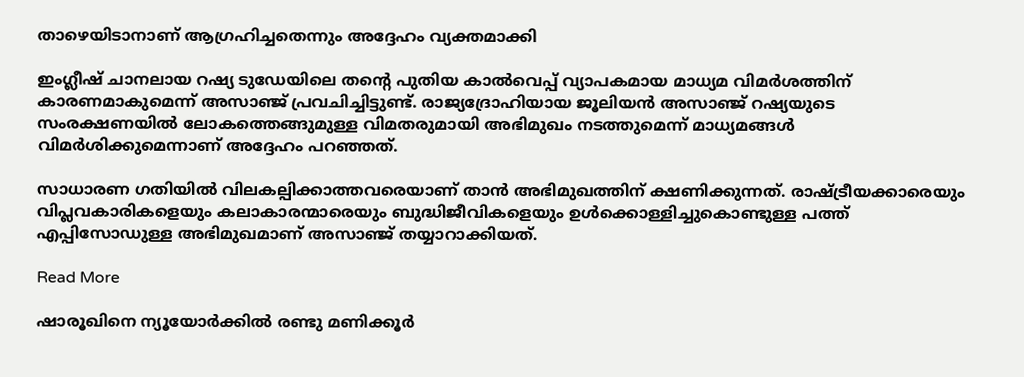താഴെയിടാനാണ് ആഗ്രഹിച്ചതെന്നും അദ്ദേഹം വ്യക്തമാക്കി

ഇംഗ്ലീഷ് ചാനലായ റഷ്യ ടുഡേയിലെ തന്റെ പുതിയ കാല്‍വെപ്പ് വ്യാപകമായ മാധ്യമ വിമര്‍ശത്തിന് കാരണമാകുമെന്ന് അസാഞ്ജ് പ്രവചിച്ചിട്ടുണ്ട്. രാജ്യദ്രോഹിയായ ജൂലിയന്‍ അസാഞ്ജ് റഷ്യയുടെ സംരക്ഷണയില്‍ ലോകത്തെങ്ങുമുള്ള വിമതരുമായി അഭിമുഖം നടത്തുമെന്ന് മാധ്യമങ്ങള്‍ വിമര്‍ശിക്കുമെന്നാണ് അദ്ദേഹം പറഞ്ഞത്.

സാധാരണ ഗതിയില്‍ വിലകല്പിക്കാത്തവരെയാണ് താന്‍ അഭിമുഖത്തിന് ക്ഷണിക്കുന്നത്. രാഷ്ട്രീയക്കാരെയും വിപ്ലവകാരികളെയും കലാകാരന്മാരെയും ബുദ്ധിജീവികളെയും ഉള്‍ക്കൊള്ളിച്ചുകൊണ്ടുള്ള പത്ത് എപ്പിസോഡുള്ള അഭിമുഖമാണ് അസാഞ്ജ് തയ്യാറാക്കിയത്.

Read More

ഷാരൂഖിനെ ന്യൂയോര്‍ക്കില്‍ രണ്ടു മണിക്കൂര്‍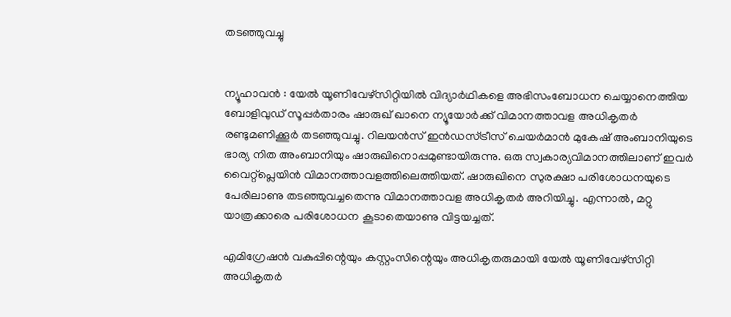തടഞ്ഞുവച്ചു


ന്യൂഹാവന്‍ : യേല്‍ യൂണിവേഴ്‌സിറ്റിയില്‍ വിദ്യാര്‍ഥികളെ അഭിസംബോധന ചെയ്യാനെത്തിയ ബോളിവുഡ് സൂപ്പര്‍താരം ഷാരുഖ് ഖാനെ ന്യൂയോര്‍ക്ക് വിമാനത്താവള അധികൃതര്‍ രണ്ടുമണിക്കൂര്‍ തടഞ്ഞുവച്ചു. റിലയന്‍സ് ഇന്‍ഡസ്ട്രീസ് ചെയര്‍മാന്‍ മുകേഷ് അംബാനിയുടെ ഭാര്യ നിത അംബാനിയും ഷാരുഖിനൊപ്പമുണ്ടായിരുന്നു. ഒരു സ്വകാര്യവിമാനത്തിലാണ് ഇവര്‍ വൈറ്റ്‌പ്ലെയിന്‍ വിമാനത്താവളത്തിലെത്തിയത്. ഷാരുഖിനെ സുരക്ഷാ പരിശോധനയുടെ പേരിലാണു തടഞ്ഞുവച്ചതെന്നു വിമാനത്താവള അധികൃതര്‍ അറിയിച്ചു. എന്നാല്‍, മറ്റു യാത്രക്കാരെ പരിശോധന കൂടാതെയാണു വിട്ടയച്ചത്.

എമിഗ്രേഷന്‍ വകുപ്പിന്റെയും കസ്റ്റംസിന്റെയും അധികൃതരുമായി യേല്‍ യൂണിവേഴ്‌സിറ്റി അധികൃതര്‍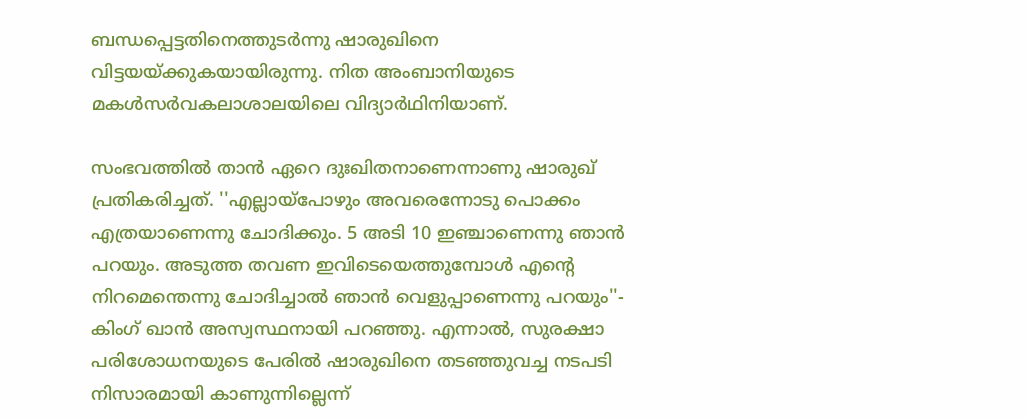ബന്ധപ്പെട്ടതിനെത്തുടര്‍ന്നു ഷാരുഖിനെ വിട്ടയയ്ക്കുകയായിരുന്നു. നിത അംബാനിയുടെ മകള്‍സര്‍വകലാശാലയിലെ വിദ്യാര്‍ഥിനിയാണ്.

സംഭവത്തില്‍ താന്‍ ഏറെ ദുഃഖിതനാണെന്നാണു ഷാരുഖ് പ്രതികരിച്ചത്. ''എല്ലായ്‌പോഴും അവരെന്നോടു പൊക്കം എത്രയാണെന്നു ചോദിക്കും. 5 അടി 10 ഇഞ്ചാണെന്നു ഞാന്‍ പറയും. അടുത്ത തവണ ഇവിടെയെത്തുമ്പോള്‍ എന്റെ നിറമെന്തെന്നു ചോദിച്ചാല്‍ ഞാന്‍ വെളുപ്പാണെന്നു പറയും''- കിംഗ് ഖാന്‍ അസ്വസ്ഥനായി പറഞ്ഞു. എന്നാല്‍, സുരക്ഷാ പരിശോധനയുടെ പേരില്‍ ഷാരുഖിനെ തടഞ്ഞുവച്ച നടപടി നിസാരമായി കാണുന്നില്ലെന്ന്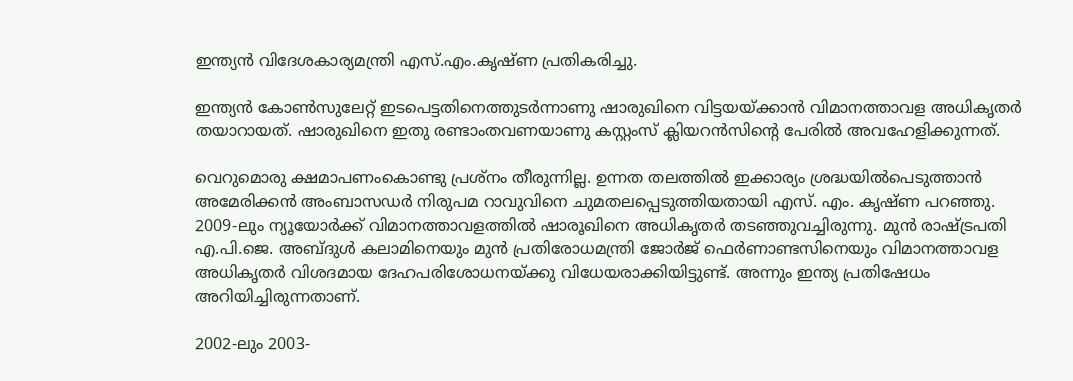ഇന്ത്യന്‍ വിദേശകാര്യമന്ത്രി എസ്.എം.കൃഷ്ണ പ്രതികരിച്ചു.

ഇന്ത്യന്‍ കോണ്‍സുലേറ്റ് ഇടപെട്ടതിനെത്തുടര്‍ന്നാണു ഷാരുഖിനെ വിട്ടയയ്ക്കാന്‍ വിമാനത്താവള അധികൃതര്‍ തയാറായത്. ഷാരുഖിനെ ഇതു രണ്ടാംതവണയാണു കസ്റ്റംസ് ക്ലിയറന്‍സിന്റെ പേരില്‍ അവഹേളിക്കുന്നത്.

വെറുമൊരു ക്ഷമാപണംകൊണ്ടു പ്രശ്‌നം തീരുന്നില്ല. ഉന്നത തലത്തില്‍ ഇക്കാര്യം ശ്രദ്ധയില്‍പെടുത്താന്‍ അമേരിക്കന്‍ അംബാസഡര്‍ നിരുപമ റാവുവിനെ ചുമതലപ്പെടുത്തിയതായി എസ്. എം. കൃഷ്ണ പറഞ്ഞു. 2009-ലും ന്യൂയോര്‍ക്ക് വിമാനത്താവളത്തില്‍ ഷാരൂഖിനെ അധികൃതര്‍ തടഞ്ഞുവച്ചിരുന്നു. മുന്‍ രാഷ്ട്രപതി എ.പി.ജെ. അബ്ദുള്‍ കലാമിനെയും മുന്‍ പ്രതിരോധമന്ത്രി ജോര്‍ജ് ഫെര്‍ണാണ്ടസിനെയും വിമാനത്താവള അധികൃതര്‍ വിശദമായ ദേഹപരിശോധനയ്ക്കു വിധേയരാക്കിയിട്ടുണ്ട്. അന്നും ഇന്ത്യ പ്രതിഷേധം അറിയിച്ചിരുന്നതാണ്.

2002-ലും 2003-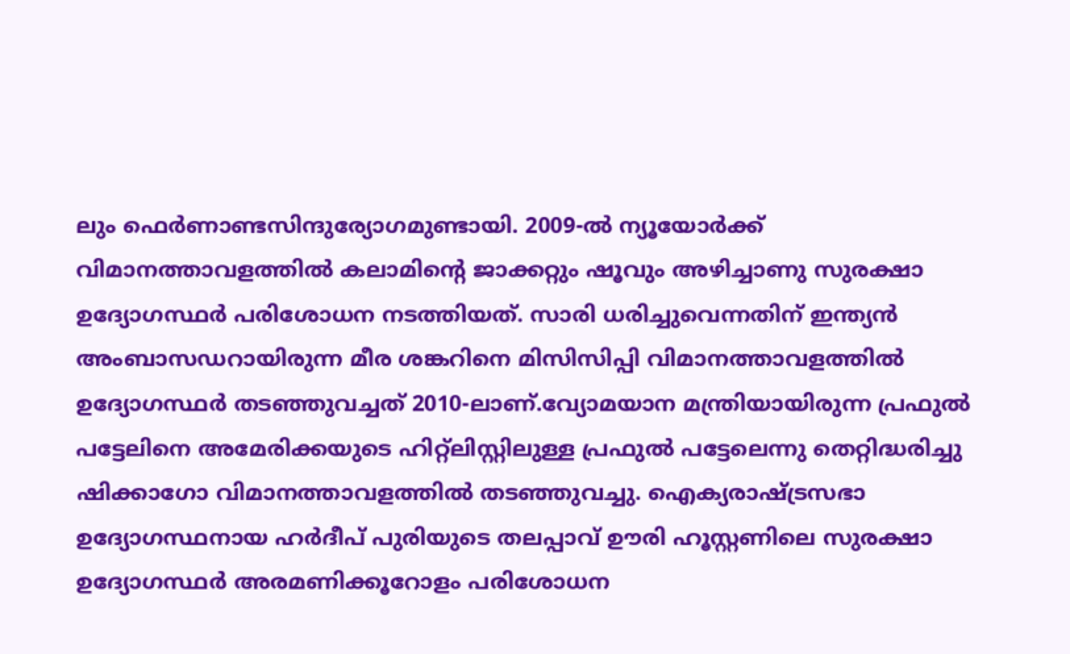ലും ഫെര്‍ണാണ്ടസിന്ദുര്യോഗമുണ്ടായി. 2009-ല്‍ ന്യൂയോര്‍ക്ക് വിമാനത്താവളത്തില്‍ കലാമിന്റെ ജാക്കറ്റും ഷൂവും അഴിച്ചാണു സുരക്ഷാ ഉദ്യോഗസ്ഥര്‍ പരിശോധന നടത്തിയത്. സാരി ധരിച്ചുവെന്നതിന് ഇന്ത്യന്‍ അംബാസഡറായിരുന്ന മീര ശങ്കറിനെ മിസിസിപ്പി വിമാനത്താവളത്തില്‍ ഉദ്യോഗസ്ഥര്‍ തടഞ്ഞുവച്ചത് 2010-ലാണ്.വ്യോമയാന മന്ത്രിയായിരുന്ന പ്രഫുല്‍ പട്ടേലിനെ അമേരിക്കയുടെ ഹിറ്റ്‌ലിസ്റ്റിലുള്ള പ്രഫുല്‍ പട്ടേലെന്നു തെറ്റിദ്ധരിച്ചു ഷിക്കാഗോ വിമാനത്താവളത്തില്‍ തടഞ്ഞുവച്ചു. ഐക്യരാഷ്ട്രസഭാ ഉദ്യോഗസ്ഥനായ ഹര്‍ദീപ് പുരിയുടെ തലപ്പാവ് ഊരി ഹൂസ്റ്റണിലെ സുരക്ഷാ ഉദ്യോഗസ്ഥര്‍ അരമണിക്കൂറോളം പരിശോധന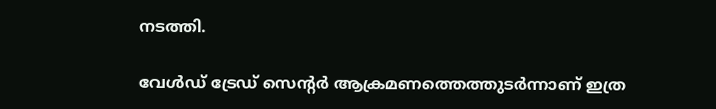നടത്തി.

വേള്‍ഡ് ട്രേഡ് സെന്റര്‍ ആക്രമണത്തെത്തുടര്‍ന്നാണ് ഇത്ര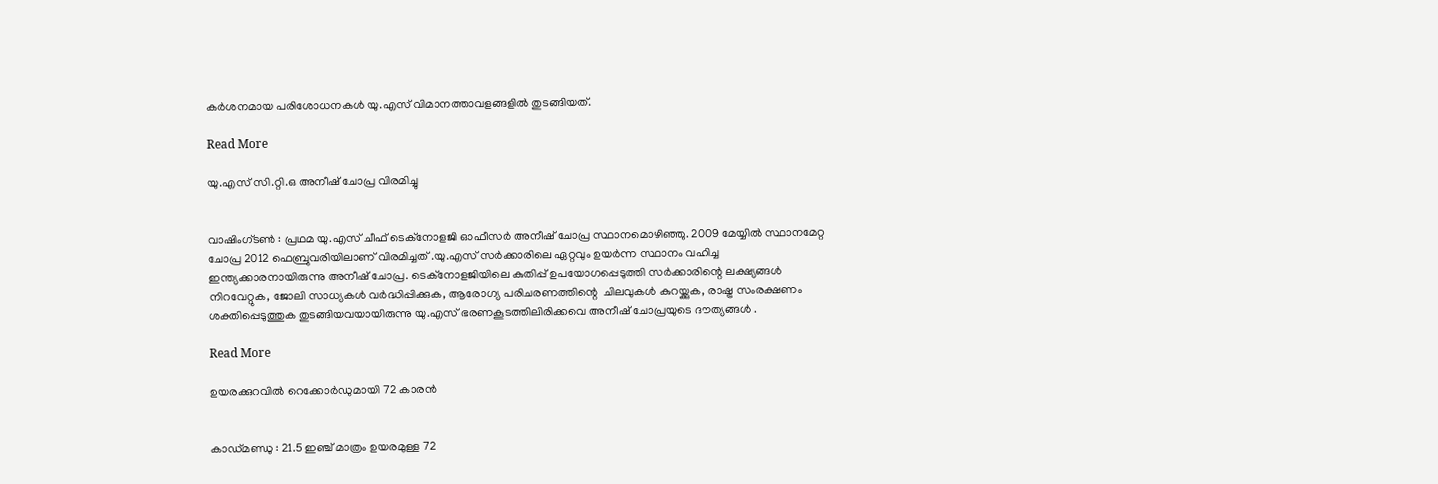കര്‍ശനമായ പരിശോധനകള്‍ യു.എസ് വിമാനത്താവളങ്ങളില്‍ തുടങ്ങിയത്.

Read More

യു.എസ് സി.റ്റി.ഒ അനീഷ് ചോപ്ര വിരമിച്ചു


വാഷിംഗ്ടണ്‍ : പ്രഥമ യു.എസ് ചീഫ് ടെക്‌നോളജി ഓഫീസര്‍ അനീഷ് ചോപ്ര സ്ഥാനമൊഴിഞ്ഞു. 2009 മേയ്യില്‍ സ്ഥാനമേറ്റ ചോപ്ര 2012 ഫെബ്രുവരിയിലാണ് വിരമിച്ചത് .യു.എസ് സര്‍ക്കാരിലെ ഏറ്റവും ഉയര്‍ന്ന സ്ഥാനം വഹിച്ച ഇന്ത്യക്കാരനായിരുന്നു അനീഷ് ചോപ്ര. ടെക്‌നോളജിയിലെ കുതിപ്പ് ഉപയോഗപ്പെടുത്തി സര്‍ക്കാരിന്റെ ലക്ഷ്യങ്ങള്‍ നിറവേറ്റുക, ജോലി സാധ്യകള്‍ വര്‍ദ്ധിപ്പിക്കുക, ആരോഗ്യ പരിചരണത്തിന്റെ  ചിലവുകള്‍ കുറയ്ക്കുക, രാഷ്ട്ര സംരക്ഷണം ശക്തിപ്പെടുത്തുക തുടങ്ങിയവയായിരുന്നു യു.എസ് ഭരണകൂടത്തിലിരിക്കവെ അനീഷ് ചോപ്രയുടെ ദൗത്യങ്ങള്‍ .

Read More

ഉയരക്കുറവില്‍ റെക്കോര്‍ഡുമായി 72 കാരന്‍


കാഡ്മണ്ഡു : 21.5 ഇഞ്ച് മാത്രം ഉയരമുള്ള 72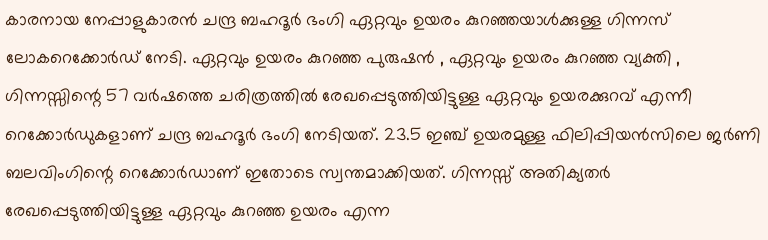കാരനായ നേപ്പാളുകാരന്‍ ചന്ദ്ര ബഹദൂര്‍ ഭംഗി ഏറ്റവും ഉയരം കുറഞ്ഞയാള്‍ക്കുള്ള ഗിന്നസ് ലോകറെക്കോര്‍ഡ് നേടി. ഏറ്റവും ഉയരം കുറഞ്ഞ പുരുഷന്‍ , ഏറ്റവും ഉയരം കുറഞ്ഞ വ്യക്തി , ഗിന്നസ്സിന്റെ 57 വര്‍ഷത്തെ ചരിത്രത്തില്‍ രേഖപ്പെടുത്തിയിട്ടുള്ള ഏറ്റവും ഉയരക്കുറവ് എന്നീ റെക്കോര്‍ഡുകളാണ് ചന്ദ്ര ബഹദൂര്‍ ഭംഗി നേടിയത്. 23.5 ഇഞ്ച് ഉയരമുള്ള ഫിലിപ്പിയന്‍സിലെ ജര്‍ണി ബലവിംഗിന്റെ റെക്കോര്‍ഡാണ് ഇതോടെ സ്വന്തമാക്കിയത്. ഗിന്നസ്സ് അതിക്യതര്‍ രേഖപ്പെടുത്തിയിട്ടുള്ള ഏറ്റവും കുറഞ്ഞ ഉയരം എന്ന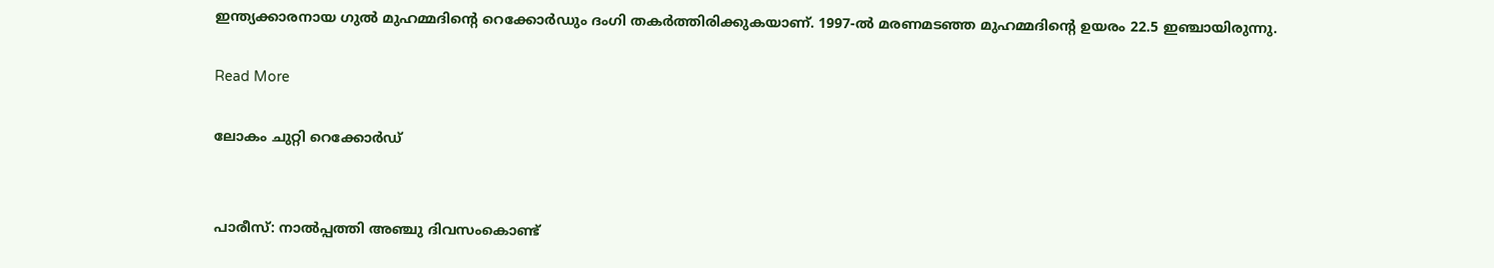ഇന്ത്യക്കാരനായ ഗുല്‍ മുഹമ്മദിന്റെ റെക്കോര്‍ഡും ദംഗി തകര്‍ത്തിരിക്കുകയാണ്. 1997-ല്‍ മരണമടഞ്ഞ മുഹമ്മദിന്റെ ഉയരം 22.5 ഇഞ്ചായിരുന്നു.

Read More

ലോകം ചുറ്റി റെക്കോര്‍ഡ്‌


പാരീസ്: നാല്‍പ്പത്തി അഞ്ചു ദിവസംകൊണ്ട്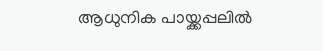ആധുനിക പായ്ക്കപ്പലില്‍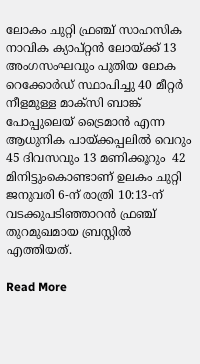ലോകം ചുറ്റി ഫ്രഞ്ച് സാഹസിക നാവിക ക്യാപ്റ്റന്‍ ലോയ്ക്ക് 13 അംഗസംഘവും പുതിയ ലോക റെക്കോര്‍ഡ് സ്ഥാപിച്ചു 40 മീറ്റര്‍ നീളമുള്ള മാക്‌സി ബാങ്ക് പോപ്പുലെയ് ട്രൈമാന്‍ എന്ന ആധുനിക പായ്ക്കപ്പലില്‍ വെറും 45 ദിവസവും 13 മണിക്കൂറും  42 മിനിട്ടുംകൊണ്ടാണ് ഉലകം ചുറ്റി ജനുവരി 6-ന് രാത്രി 10:13-ന് വടക്കുപടിഞ്ഞാറന്‍ ഫ്രഞ്ച് തുറമുഖമായ ബ്രസ്റ്റില്‍ എത്തിയത്.

Read More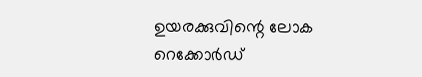ഉയരക്കുവിന്റെ ലോക റെക്കോര്‍ഡ്‌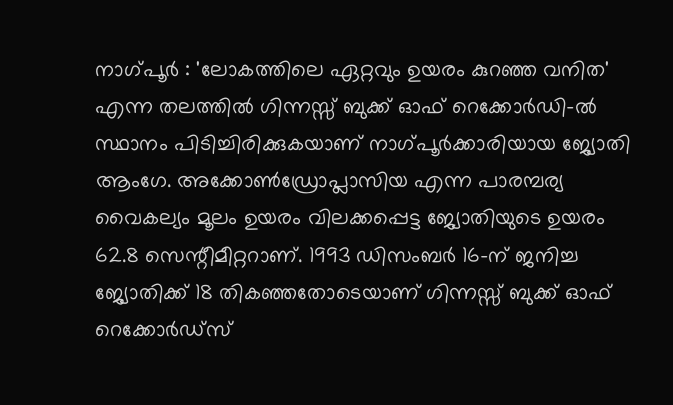നാഗ്പൂര്‍ : 'ലോകത്തിലെ ഏറ്റവും ഉയരം കുറഞ്ഞ വനിത' എന്ന തലത്തില്‍ ഗിന്നസ്സ് ബുക്ക് ഓഫ് റെക്കോര്‍ഡി-ല്‍ സ്ഥാനം പിടിച്ചിരിക്കുകയാണ് നാഗ്പൂര്‍ക്കാരിയായ ജ്യോതി ആംഗേ. അക്കോണ്‍ഡ്രോപ്ലാസിയ എന്ന പാരമ്പര്യ വൈകല്യം മൂലം ഉയരം വിലക്കപ്പെട്ട ജ്യോതിയുടെ ഉയരം 62.8 സെന്റീമീറ്ററാണ്. 1993 ഡിസംബര്‍ 16-ന് ജനിച്ച ജ്യോതിക്ക് 18 തികഞ്ഞതോടെയാണ് ഗിന്നസ്സ് ബുക്ക് ഓഫ് റെക്കോര്‍ഡ്‌സ്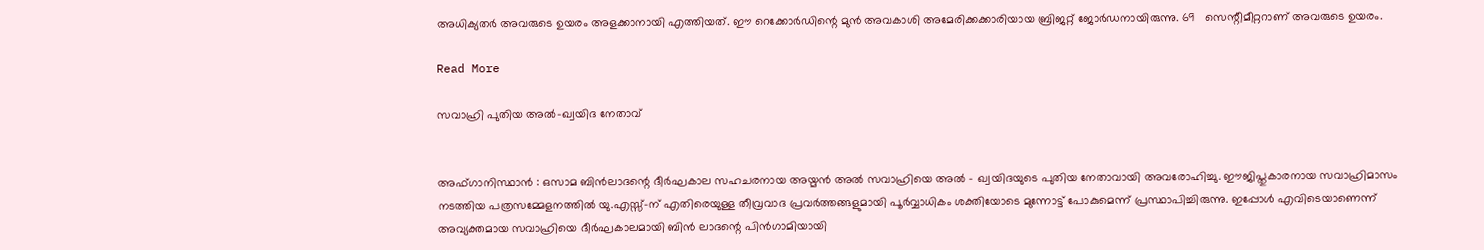അധിക്യതര്‍ അവരുടെ ഉയരം അളക്കാനായി എത്തിയത്. ഈ റെക്കോര്‍ഡിന്റെ മുന്‍ അവകാശി അമേരിക്കക്കാരിയായ ബ്രിജറ്റ് ജോര്‍ഡനായിരുന്നു. 69   സെന്റീമീറ്ററാണ് അവരുടെ ഉയരം.

Read More

സവാഹ്രി പുതിയ അല്‍-ഖ്വയിദ നേതാവ്‌


അഫ്ഗാനിസ്ഥാന്‍ : ഒസാമ ബിന്‍ലാദന്റെ ദീര്‍ഘകാല സഹചരനായ അയ്മന്‍ അല്‍ സവാഹ്രിയെ അല്‍ - ഖ്വയിദയുടെ പുതിയ നേതാവായി അവരോഹിച്ചു. ഈജിപ്തുകാരനായ സവാഹ്രിമാസം നടത്തിയ പത്രസമ്മേളനത്തില്‍ യു.എസ്സ്-ന് എതിരെയുള്ള തീവ്രവാദ പ്രവര്‍ത്തങ്ങളുമായി പൂര്‍വ്വാധികം ശക്തിയോടെ മുന്നോട്ട് പോകുമെന്ന് പ്രസ്ഥാപിച്ചിരുന്നു. ഇപ്പോള്‍ എവിടെയാണെന്ന് അവ്യക്തമായ സവാഹ്രിയെ ദീര്‍ഘകാലമായി ബിന്‍ ലാദന്റെ പിന്‍ഗാമിയായി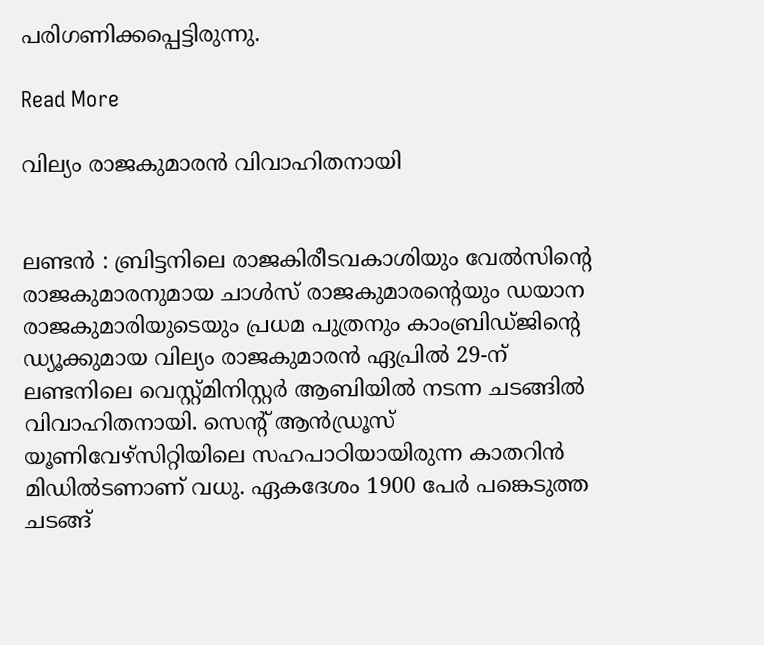പരിഗണിക്കപ്പെട്ടിരുന്നു.

Read More

വില്യം രാജകുമാരന്‍ വിവാഹിതനായി


ലണ്ടന്‍ : ബ്രിട്ടനിലെ രാജകിരീടവകാശിയും വേല്‍സിന്റെ രാജകുമാരനുമായ ചാള്‍സ് രാജകുമാരന്റെയും ഡയാന രാജകുമാരിയുടെയും പ്രധമ പുത്രനും കാംബ്രിഡ്ജിന്റെ ഡ്യൂക്കുമായ വില്യം രാജകുമാരന്‍ ഏപ്രില്‍ 29-ന് ലണ്ടനിലെ വെസ്റ്റ്മിനിസ്റ്റര്‍ ആബിയില്‍ നടന്ന ചടങ്ങില്‍ വിവാഹിതനായി. സെന്റ് ആന്‍ഡ്രൂസ് യൂണിവേഴ്‌സിറ്റിയിലെ സഹപാഠിയായിരുന്ന കാതറിന്‍ മിഡില്‍ടണാണ് വധു. ഏകദേശം 1900 പേര്‍ പങ്കെടുത്ത ചടങ്ങ്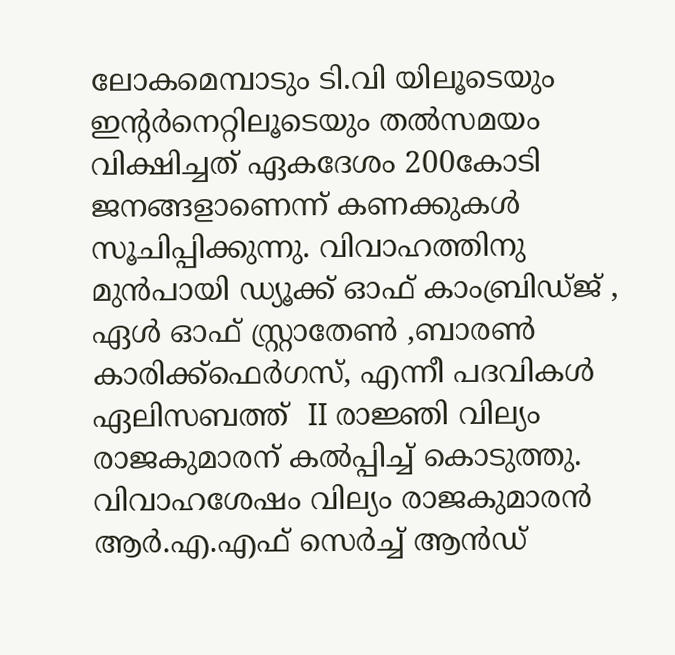ലോകമെമ്പാടും ടി.വി യിലൂടെയും ഇന്റര്‍നെറ്റിലൂടെയും തല്‍സമയം വിക്ഷിച്ചത് ഏകദേശം 200കോടി ജനങ്ങളാണെന്ന് കണക്കുകള്‍ സൂചിപ്പിക്കുന്നു. വിവാഹത്തിനു മുന്‍പായി ഡ്യൂക്ക് ഓഫ് കാംബ്രിഡ്ജ് , ഏള്‍ ഓഫ് സ്റ്റ്രാതേണ്‍ ,ബാരണ്‍ കാരിക്ക്‌ഫെര്‍ഗസ്, എന്നീ പദവികള്‍ ഏലിസബത്ത്  II രാജ്ഞി വില്യം രാജകുമാരന് കല്‍പ്പിച്ച് കൊടുത്തു. വിവാഹശേഷം വില്യം രാജകുമാരന്‍ ആര്‍.എ.എഫ് സെര്‍ച്ച് ആന്‍ഡ്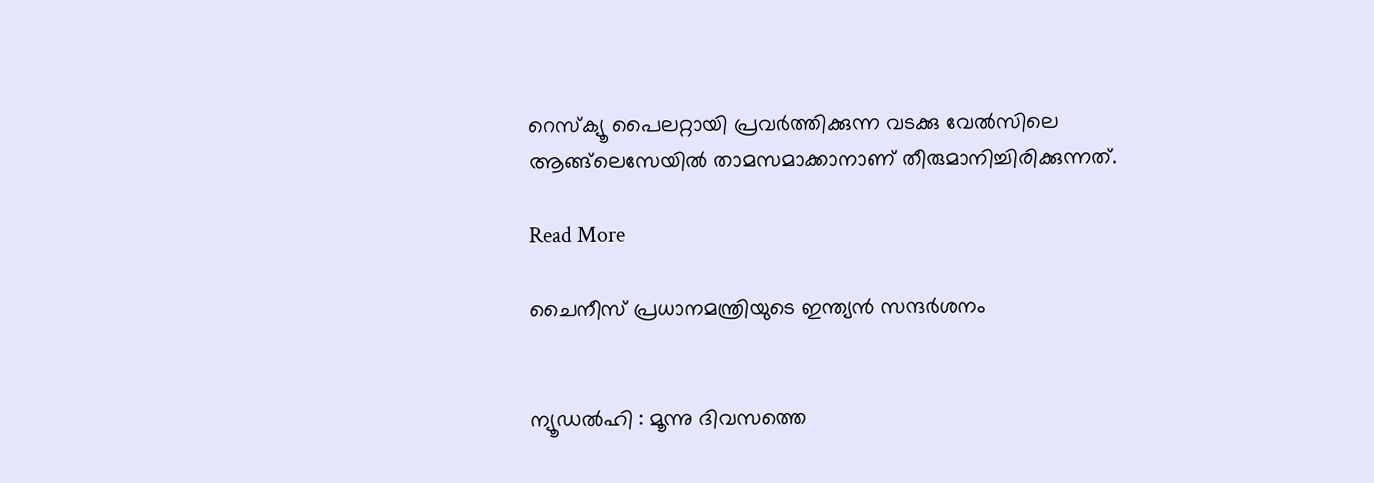റെസ്‌ക്യൂ പൈലറ്റായി പ്രവര്‍ത്തിക്കുന്ന വടക്കു വേല്‍സിലെ ആങ്ങ്‌ലെസേയില്‍ താമസമാക്കാനാണ് തീരുമാനിച്ചിരിക്കുന്നത്.

Read More

ചൈനീസ് പ്രധാനമന്ത്രിയുടെ ഇന്ത്യന്‍ സന്ദര്‍ശനം


ന്യൂഡല്‍ഹി : മൂന്നു ദിവസത്തെ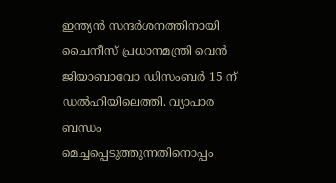ഇന്ത്യന്‍ സന്ദര്‍ശനത്തിനായി ചൈനീസ് പ്രധാനമന്ത്രി വെന്‍ ജിയാബാവോ ഡിസംബര്‍ 15 ന് ഡല്‍ഹിയിലെത്തി. വ്യാപാര ബന്ധം മെച്ചപ്പെടുത്തുന്നതിനൊപ്പം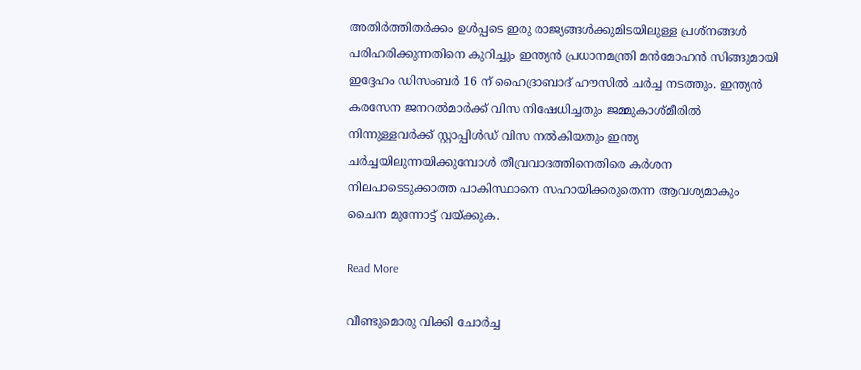അതിര്‍ത്തിതര്‍ക്കം ഉള്‍പ്പടെ ഇരു രാജ്യങ്ങള്‍ക്കുമിടയിലുള്ള പ്രശ്‌നങ്ങള്‍ പരിഹരിക്കുന്നതിനെ കുറിച്ചും ഇന്ത്യന്‍ പ്രധാനമന്ത്രി മന്‍മോഹന്‍ സിങ്ങുമായി ഇദ്ദേഹം ഡിസംബര്‍ 16 ന് ഹൈദ്രാബാദ് ഹൗസില്‍ ചര്‍ച്ച നടത്തും. ഇന്ത്യന്‍ കരസേന ജനറല്‍മാര്‍ക്ക് വിസ നിഷേധിച്ചതും ജമ്മുകാശ്മീരില്‍ നിന്നുള്ളവര്‍ക്ക് സ്റ്റാപ്പിള്‍ഡ് വിസ നല്‍കിയതും ഇന്ത്യ ചര്‍ച്ചയിലുന്നയിക്കുമ്പോള്‍ തീവ്രവാദത്തിനെതിരെ കര്‍ശന നിലപാടെടുക്കാത്ത പാകിസ്ഥാനെ സഹായിക്കരുതെന്ന ആവശ്യമാകും ചൈന മുന്നോട്ട് വയ്ക്കുക.

Read More

വീണ്ടുമൊരു വിക്കി ചോര്‍ച്ച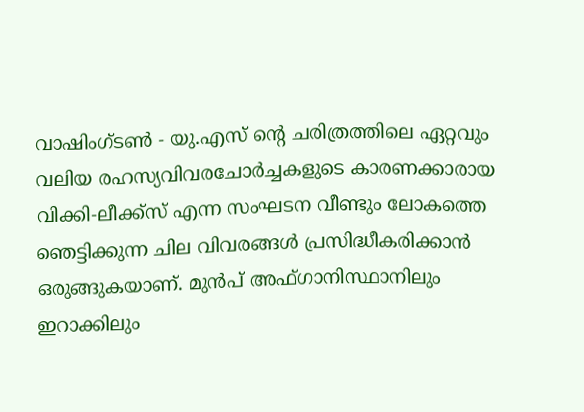വാഷിംഗ്ടണ്‍ - യു.എസ് ന്റെ ചരിത്രത്തിലെ ഏറ്റവും വലിയ രഹസ്യവിവരചോര്‍ച്ചകളുടെ കാരണക്കാരായ വിക്കി-ലീക്ക്‌സ് എന്ന സംഘടന വീണ്ടും ലോകത്തെ ഞെട്ടിക്കുന്ന ചില വിവരങ്ങള്‍ പ്രസിദ്ധീകരിക്കാന്‍ ഒരുങ്ങുകയാണ്. മുന്‍പ് അഫ്ഗാനിസ്ഥാനിലും ഇറാക്കിലും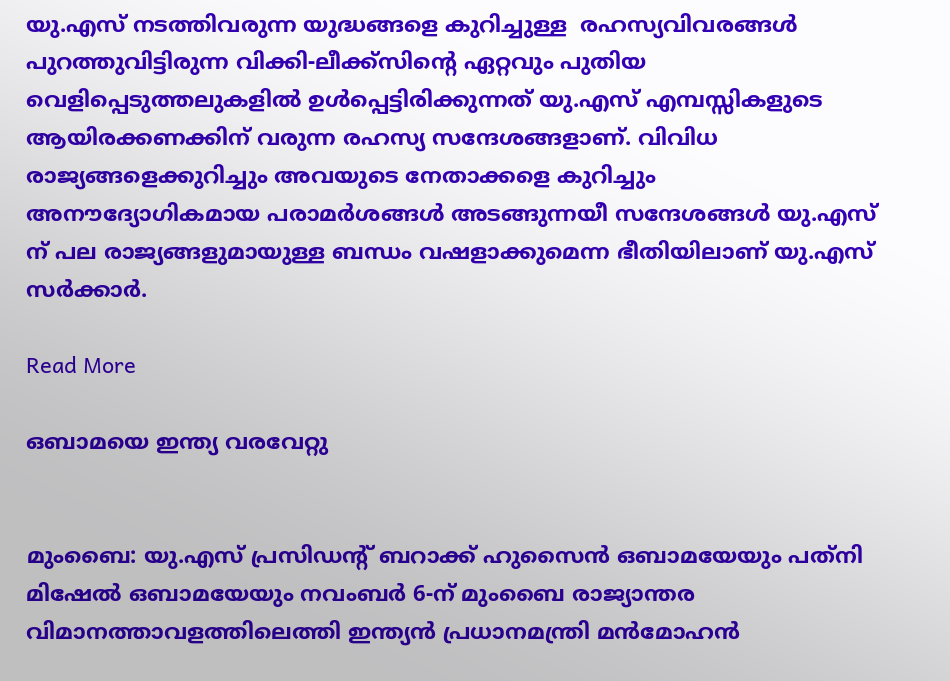യു.എസ് നടത്തിവരുന്ന യുദ്ധങ്ങളെ കുറിച്ചുള്ള  രഹസ്യവിവരങ്ങള്‍ പുറത്തുവിട്ടിരുന്ന വിക്കി-ലീക്ക്‌സിന്റെ ഏറ്റവും പുതിയ വെളിപ്പെടുത്തലുകളില്‍ ഉള്‍പ്പെട്ടിരിക്കുന്നത് യു.എസ് എമ്പസ്സികളുടെ ആയിരക്കണക്കിന് വരുന്ന രഹസ്യ സന്ദേശങ്ങളാണ്. വിവിധ രാജ്യങ്ങളെക്കുറിച്ചും അവയുടെ നേതാക്കളെ കുറിച്ചും അനൗദ്യോഗികമായ പരാമര്‍ശങ്ങള്‍ അടങ്ങുന്നയീ സന്ദേശങ്ങള്‍ യു.എസ് ന് പല രാജ്യങ്ങളുമായുള്ള ബന്ധം വഷളാക്കുമെന്ന ഭീതിയിലാണ് യു.എസ് സര്‍ക്കാര്‍.

Read More

ഒബാമയെ ഇന്ത്യ വരവേറ്റു


മുംബൈ: യു.എസ് പ്രസിഡന്റ് ബറാക്ക് ഹുസൈന്‍ ഒബാമയേയും പത്‌നി മിഷേല്‍ ഒബാമയേയും നവംബര്‍ 6-ന് മുംബൈ രാജ്യാന്തര വിമാനത്താവളത്തിലെത്തി ഇന്ത്യന്‍ പ്രധാനമന്ത്രി മന്‍മോഹന്‍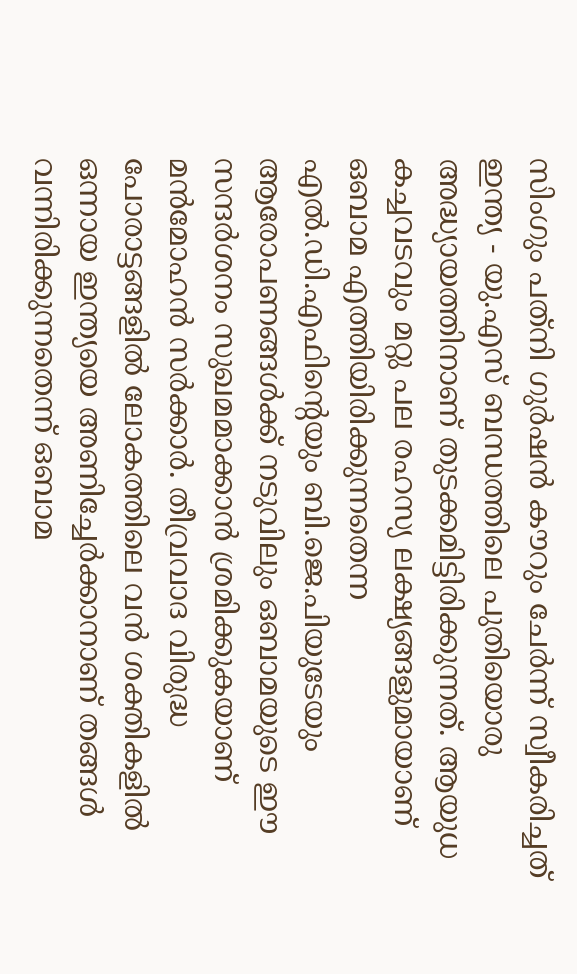സിംഗും പത്‌നി ഗുര്‍ഷന്‍ കൗറും ചേര്‍ന്ന്‌ സ്വീകരിച്ചത് ഇന്ത്യ - യു.എസ് ബന്ധത്തിലെ പുതിയൊരു അദ്ധ്യായത്തിനാണ് തുടക്കമിട്ടിരിക്കുന്നത്. ആയുധ കച്ചവടവും മറ്റു പല രഹസ്യ ലക്ഷ്യങ്ങളുമായാണ് ഒബാമ എത്തിയിരിക്കുന്നതെന്ന എല്‍.ഡി.എഫിന്റെയും ബി.ജെ.പിയുടേയും ആരോപണങ്ങള്‍ക്ക് നടുവിലും ഒബാമയുടെ ഈ സന്ദര്‍ശനം സുഖമമാക്കാന്‍ ശ്രമിക്കുകയാണ് മന്‍മോഹന്‍ സര്‍ക്കാര്‍. തീവ്രവാദ വിരുദ്ധ പോരാട്ടങ്ങളില്‍ ലോകത്തിലെ വന്‍ ശക്തികളില്‍ ഒന്നായ ഇന്ത്യയെ അണിച്ചേര്‍ക്കാനാണ് തങ്ങള്‍ വന്നിരിക്കുന്നതെന്ന് ഒബാമ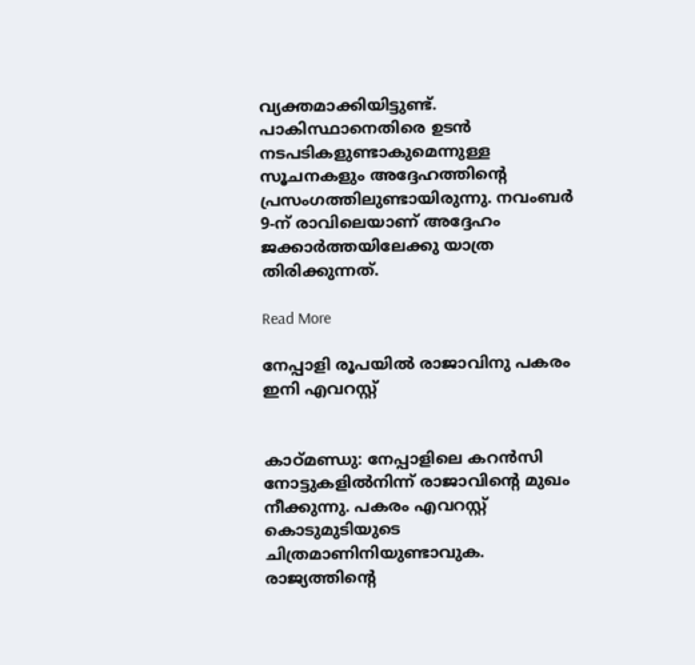വ്യക്തമാക്കിയിട്ടുണ്ട്. പാകിസ്ഥാനെതിരെ ഉടന്‍ നടപടികളുണ്ടാകുമെന്നുള്ള സൂചനകളും അദ്ദേഹത്തിന്റെ പ്രസംഗത്തിലുണ്ടായിരുന്നു. നവംബര്‍ 9-ന് രാവിലെയാണ് അദ്ദേഹം ജക്കാര്‍ത്തയിലേക്കു യാത്ര തിരിക്കുന്നത്.

Read More

നേപ്പാളി രൂപയില്‍ രാജാവിനു പകരം ഇനി എവറസ്റ്റ്


കാഠ്മണ്ഡു: നേപ്പാളിലെ കറന്‍സി നോട്ടുകളില്‍നിന്ന് രാജാവിന്റെ മുഖം നീക്കുന്നു. പകരം എവറസ്റ്റ് കൊടുമുടിയുടെ ചിത്രമാണിനിയുണ്ടാവുക. രാജ്യത്തിന്റെ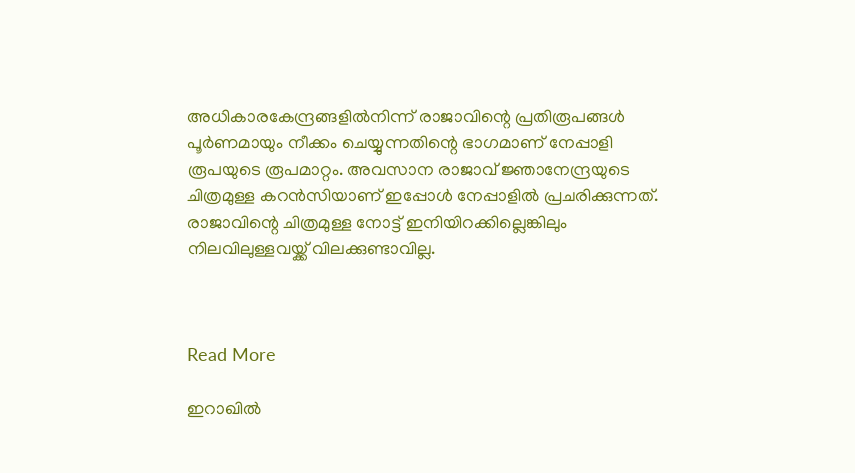അധികാരകേന്ദ്രങ്ങളില്‍നിന്ന് രാജാവിന്റെ പ്രതിരൂപങ്ങള്‍ പൂര്‍ണമായും നീക്കം ചെയ്യുന്നതിന്റെ ഭാഗമാണ് നേപ്പാളി രൂപയുടെ രൂപമാറ്റം. അവസാന രാജാവ് ജ്ഞാനേന്ദ്രയുടെ ചിത്രമുള്ള കറന്‍സിയാണ് ഇപ്പോള്‍ നേപ്പാളില്‍ പ്രചരിക്കുന്നത്. രാജാവിന്റെ ചിത്രമുള്ള നോട്ട് ഇനിയിറക്കില്ലെങ്കിലും നിലവിലുള്ളവയ്ക്ക് വിലക്കുണ്ടാവില്ല.



Read More

ഇറാഖില്‍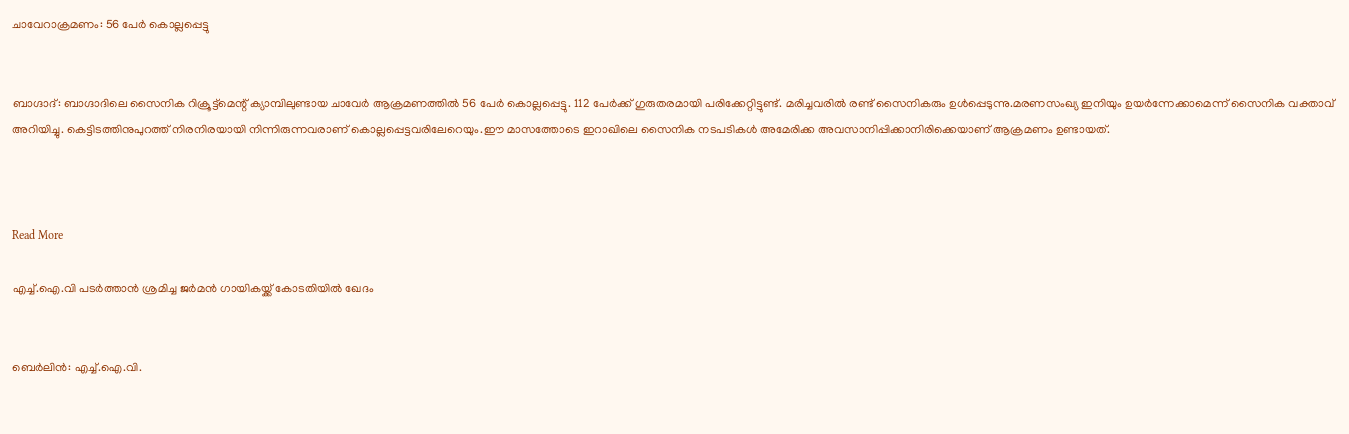ചാവേറാക്രമണം: 56 പേര്‍ കൊല്ലപ്പെട്ടു


ബാഗ്ദാദ്: ബാഗ്ദാദിലെ സൈനിക റിക്രൂട്ട്‌മെന്റ് ക്യാമ്പിലുണ്ടായ ചാവേര്‍ ആക്രമണത്തില്‍ 56 പേര്‍ കൊല്ലപ്പെട്ടു. 112 പേര്‍ക്ക് ഗുരുതരമായി പരിക്കേറ്റിട്ടുണ്ട്. മരിച്ചവരില്‍ രണ്ട് സൈനികരും ഉള്‍പ്പെടുന്നു.മരണസംഖ്യ ഇനിയും ഉയര്‍ന്നേക്കാമെന്ന് സൈനിക വക്താവ് അറിയിച്ചു. കെട്ടിടത്തിനുപുറത്ത് നിരനിരയായി നിന്നിരുന്നവരാണ് കൊല്ലപ്പെട്ടവരിലേറെയും.ഈ മാസത്തോടെ ഇറാഖിലെ സൈനിക നടപടികള്‍ അമേരിക്ക അവസാനിപ്പിക്കാനിരിക്കെയാണ് ആക്രമണം ഉണ്ടായത്.



Read More

എച്ച്.ഐ.വി പടര്‍ത്താന്‍ ശ്രമിച്ച ജര്‍മന്‍ ഗായികയ്ക്ക് കോടതിയില്‍ ഖേദം


ബെര്‍ലിന്‍: എച്ച്.ഐ.വി.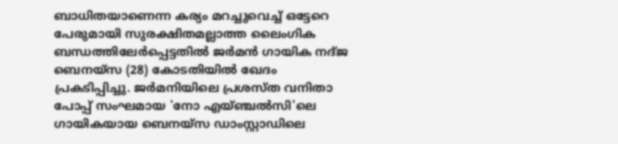ബാധിതയാണെന്ന കര്യം മറച്ചുവെച്ച് ഒട്ടേറെ പേരുമായി സുരക്ഷിതമല്ലാത്ത ലൈംഗിക ബന്ധത്തിലേര്‍പ്പെട്ടതില്‍ ജര്‍മന്‍ ഗായിക നദ്ജ ബെനയ്‌സ (28) കോടതിയില്‍ ഖേദം പ്രകടിപ്പിച്ചു. ജര്‍മനിയിലെ പ്രശസ്ത വനിതാ പോപ്പ് സംഘമായ 'നോ എയ്ഞ്ചല്‍സി'ലെ ഗായികയായ ബെനയ്‌സ ഡാംസ്റ്റാഡിലെ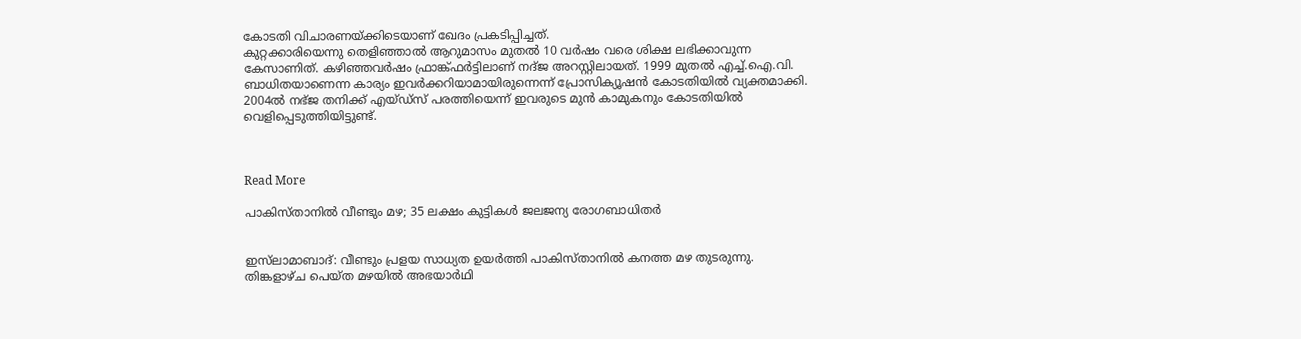കോടതി വിചാരണയ്ക്കിടെയാണ് ഖേദം പ്രകടിപ്പിച്ചത്.
കുറ്റക്കാരിയെന്നു തെളിഞ്ഞാല്‍ ആറുമാസം മുതല്‍ 10 വര്‍ഷം വരെ ശിക്ഷ ലഭിക്കാവുന്ന കേസാണിത്. കഴിഞ്ഞവര്‍ഷം ഫ്രാങ്ക്ഫര്‍ട്ടിലാണ് നദ്ജ അറസ്റ്റിലായത്. 1999 മുതല്‍ എച്ച്.ഐ.വി. ബാധിതയാണെന്ന കാര്യം ഇവര്‍ക്കറിയാമായിരുന്നെന്ന് പ്രോസിക്യൂഷന്‍ കോടതിയില്‍ വ്യക്തമാക്കി. 2004ല്‍ നഭ്ജ തനിക്ക് എയ്ഡ്‌സ് പരത്തിയെന്ന് ഇവരുടെ മുന്‍ കാമുകനും കോടതിയില്‍ വെളിപ്പെടുത്തിയിട്ടുണ്ട്.



Read More

പാകിസ്താനില്‍ വീണ്ടും മഴ; 35 ലക്ഷം കുട്ടികള്‍ ജലജന്യ രോഗബാധിതര്‍


ഇസ്‌ലാമാബാദ്: വീണ്ടും പ്രളയ സാധ്യത ഉയര്‍ത്തി പാകിസ്താനില്‍ കനത്ത മഴ തുടരുന്നു. തിങ്കളാഴ്ച പെയ്ത മഴയില്‍ അഭയാര്‍ഥി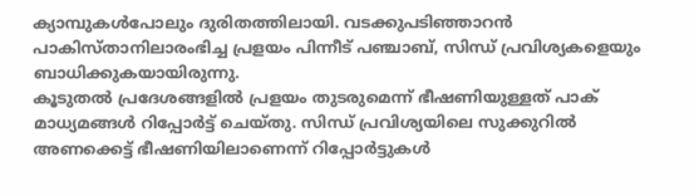ക്യാമ്പുകള്‍പോലും ദുരിതത്തിലായി. വടക്കുപടിഞ്ഞാറന്‍ പാകിസ്താനിലാരംഭിച്ച പ്രളയം പിന്നീട് പഞ്ചാബ്, സിന്ധ് പ്രവിശ്യകളെയും ബാധിക്കുകയായിരുന്നു.
കൂടുതല്‍ പ്രദേശങ്ങളില്‍ പ്രളയം തുടരുമെന്ന് ഭീഷണിയുള്ളത് പാക് മാധ്യമങ്ങള്‍ റിപ്പോര്‍ട്ട് ചെയ്തു. സിന്ധ് പ്രവിശ്യയിലെ സുക്കുറില്‍ അണക്കെട്ട് ഭീഷണിയിലാണെന്ന് റിപ്പോര്‍ട്ടുകള്‍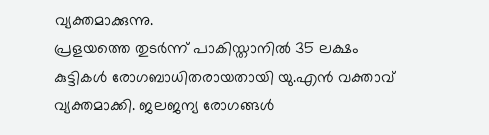വ്യക്തമാക്കുന്നു.
പ്രളയത്തെ തുടര്‍ന്ന് പാകിസ്താനില്‍ 35 ലക്ഷം കുട്ടികള്‍ രോഗബാധിതരായതായി യു.എന്‍ വക്താവ് വ്യക്തമാക്കി. ജലജന്യ രോഗങ്ങള്‍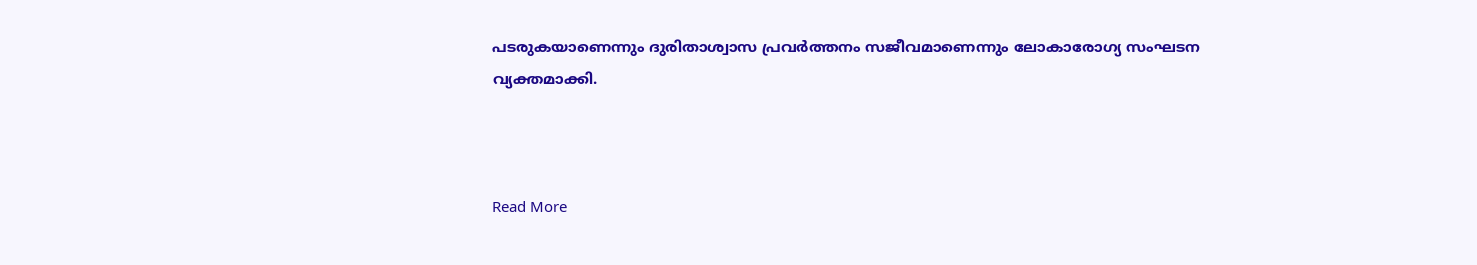പടരുകയാണെന്നും ദുരിതാശ്വാസ പ്രവര്‍ത്തനം സജീവമാണെന്നും ലോകാരോഗ്യ സംഘടന വ്യക്തമാക്കി.



Read More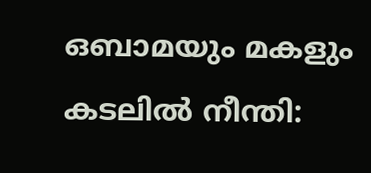ഒബാമയും മകളും കടലില്‍ നീന്തി: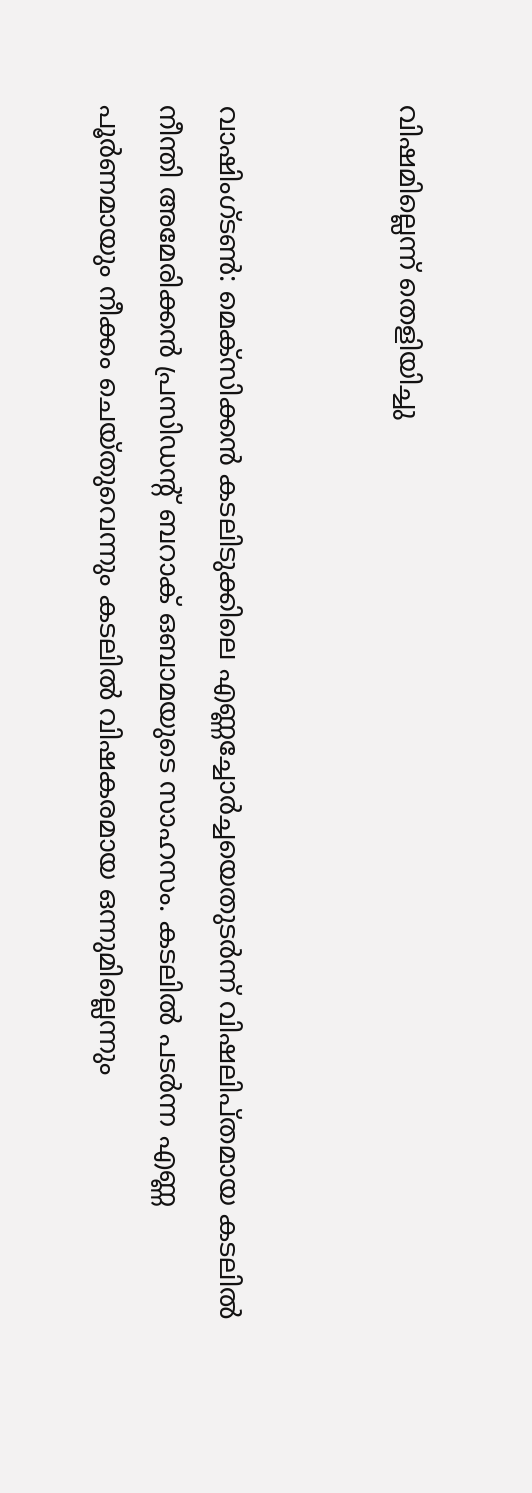വിഷമില്ലെന്ന് തെളിയിച്ചു


വാഷിംഗ്ടണ്‍: മെക്‌സിക്കന്‍ കടലിടുക്കിലെ എണ്ണച്ചോര്‍ച്ചയെതുടര്‍ന്ന് വിഷലിപ്തമായ കടലില്‍ നീന്തി അമേരിക്കന്‍ പ്രസിഡന്റ് ബറാക് ഒബാമയുടെ സാഹസം. കടലില്‍ പടര്‍ന്ന എണ്ണ പൂര്‍ണമായും നീക്കം ചെയ്തുവെന്നും കടലില്‍ വിഷകരമായ ഒന്നുമില്ലെന്നും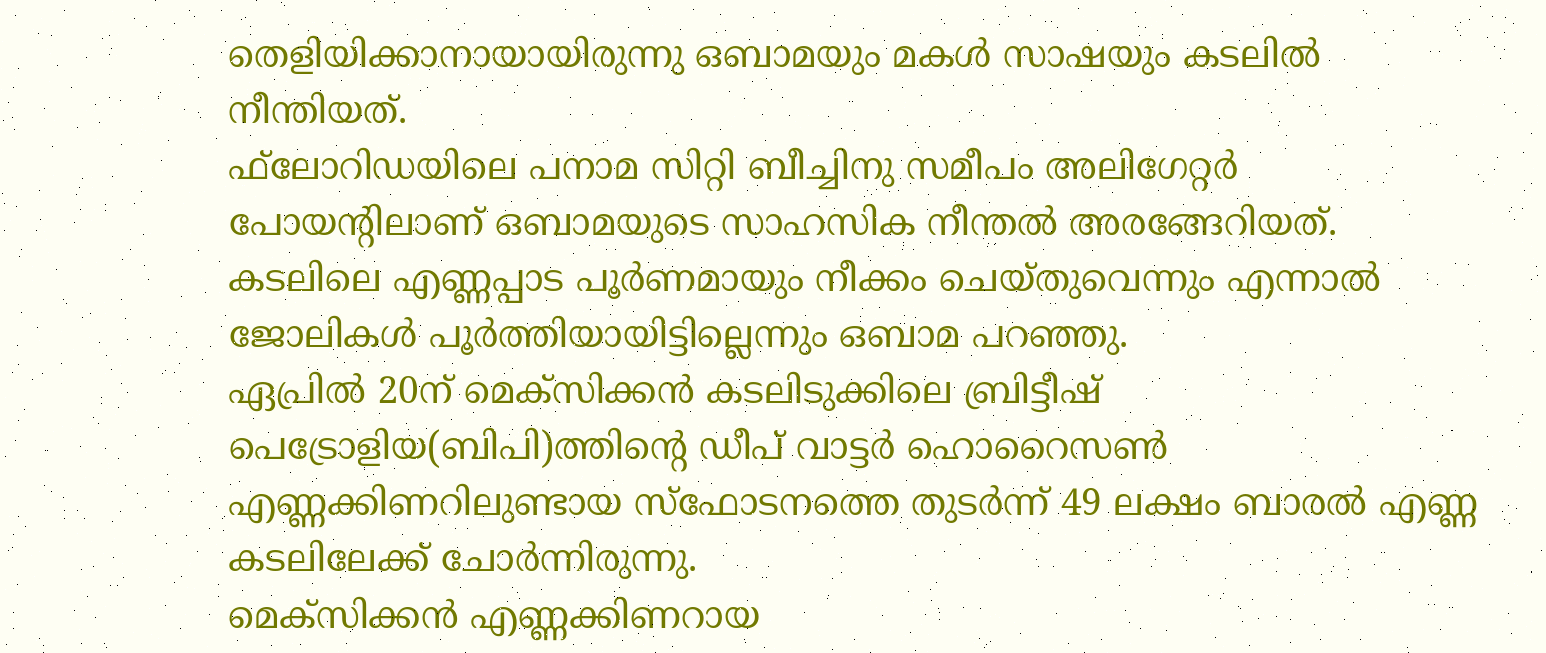തെളിയിക്കാനായായിരുന്നു ഒബാമയും മകള്‍ സാഷയും കടലില്‍ നീന്തിയത്.
ഫ്‌ലോറിഡയിലെ പനാമ സിറ്റി ബീച്ചിനു സമീപം അലിഗേറ്റര്‍ പോയന്റിലാണ് ഒബാമയുടെ സാഹസിക നീന്തല്‍ അരങ്ങേറിയത്. കടലിലെ എണ്ണപ്പാട പൂര്‍ണമായും നീക്കം ചെയ്തുവെന്നും എന്നാല്‍ ജോലികള്‍ പൂര്‍ത്തിയായിട്ടില്ലെന്നും ഒബാമ പറഞ്ഞു.
ഏപ്രില്‍ 20ന് മെക്‌സിക്കന്‍ കടലിടുക്കിലെ ബ്രിട്ടീഷ് പെട്രോളിയ(ബിപി)ത്തിന്റെ ഡീപ് വാട്ടര്‍ ഹൊറൈസണ്‍ എണ്ണക്കിണറിലുണ്ടായ സ്‌ഫോടനത്തെ തുടര്‍ന്ന് 49 ലക്ഷം ബാരല്‍ എണ്ണ കടലിലേക്ക് ചോര്‍ന്നിരുന്നു.
മെക്‌സിക്കന്‍ എണ്ണക്കിണറായ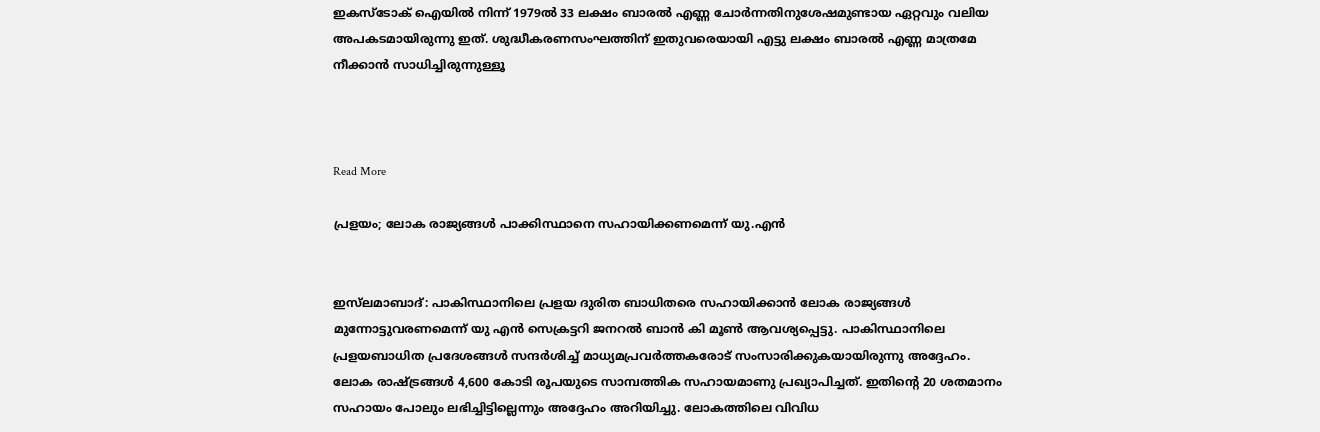ഇകസ്‌ടോക് ഐയില്‍ നിന്ന് 1979ല്‍ 33 ലക്ഷം ബാരല്‍ എണ്ണ ചോര്‍ന്നതിനുശേഷമുണ്ടായ ഏറ്റവും വലിയ അപകടമായിരുന്നു ഇത്. ശുദ്ധീകരണസംഘത്തിന് ഇതുവരെയായി എട്ടു ലക്ഷം ബാരല്‍ എണ്ണ മാത്രമേ നീക്കാന്‍ സാധിച്ചിരുന്നുള്ളൂ



Read More

പ്രളയം; ലോക രാജ്യങ്ങള്‍ പാക്കിസ്ഥാനെ സഹായിക്കണമെന്ന് യു.എന്‍


ഇസ്‌ലമാബാദ്: പാകിസ്ഥാനിലെ പ്രളയ ദുരിത ബാധിതരെ സഹായിക്കാന്‍ ലോക രാജ്യങ്ങള്‍ മുന്നോട്ടുവരണമെന്ന് യു എന്‍ സെക്രട്ടറി ജനറല്‍ ബാന്‍ കി മൂണ്‍ ആവശ്യപ്പെട്ടു. പാകിസ്ഥാനിലെ പ്രളയബാധിത പ്രദേശങ്ങള്‍ സന്ദര്‍ശിച്ച് മാധ്യമപ്രവര്‍ത്തകരോട് സംസാരിക്കുകയായിരുന്നു അദ്ദേഹം.
ലോക രാഷ്ട്രങ്ങള്‍ 4,600 കോടി രൂപയുടെ സാമ്പത്തിക സഹായമാണു പ്രഖ്യാപിച്ചത്. ഇതിന്റെ 20 ശതമാനം സഹായം പോലും ലഭിച്ചിട്ടില്ലെന്നും അദ്ദേഹം അറിയിച്ചു. ലോകത്തിലെ വിവിധ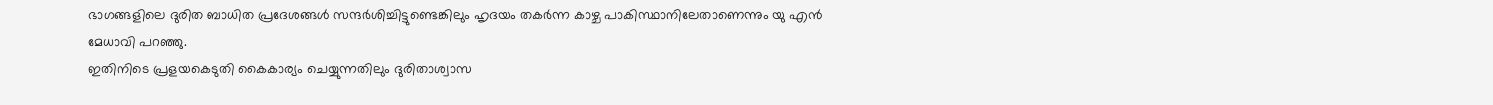ഭാഗങ്ങളിലെ ദുരിത ബാധിത പ്രദേശങ്ങള്‍ സന്ദര്‍ശിച്ചിട്ടുണ്ടെങ്കിലും ഹൃദയം തകര്‍ന്ന കാഴ്ച പാകിസ്ഥാനിലേതാണെന്നും യു എന്‍ മേധാവി പറഞ്ഞു.
ഇതിനിടെ പ്രളയകെടുതി കൈകാര്യം ചെയ്യുന്നതിലും ദുരിതാശ്വാസ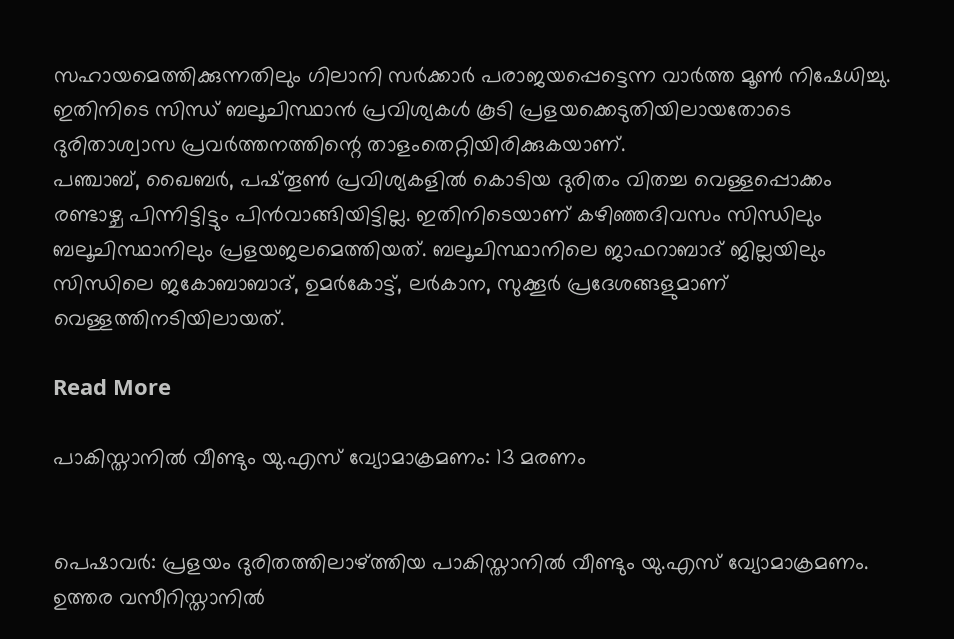സഹായമെത്തിക്കുന്നതിലും ഗിലാനി സര്‍ക്കാര്‍ പരാജയപ്പെട്ടെന്ന വാര്‍ത്ത മൂണ്‍ നിഷേധിച്ചു. ഇതിനിടെ സിന്ധ് ബലൂചിസ്ഥാന്‍ പ്രവിശ്യകള്‍ കൂടി പ്രളയക്കെടുതിയിലായതോടെ ദുരിതാശ്വാസ പ്രവര്‍ത്തനത്തിന്റെ താളംതെറ്റിയിരിക്കുകയാണ്.
പഞ്ചാബ്, ഖൈബര്‍, പഷ്തൂണ്‍ പ്രവിശ്യകളില്‍ കൊടിയ ദുരിതം വിതച്ച വെള്ളപ്പൊക്കം രണ്ടാഴ്ച പിന്നിട്ടിട്ടും പിന്‍വാങ്ങിയിട്ടില്ല. ഇതിനിടെയാണ് കഴിഞ്ഞദിവസം സിന്ധിലും ബലൂചിസ്ഥാനിലും പ്രളയജലമെത്തിയത്. ബലൂചിസ്ഥാനിലെ ജാഫറാബാദ് ജില്ലയിലും സിന്ധിലെ ജകോബാബാദ്, ഉമര്‍കോട്ട്, ലര്‍കാന, സുക്കൂര്‍ പ്രദേശങ്ങളുമാണ് വെള്ളത്തിനടിയിലായത്.

Read More

പാകിസ്താനില്‍ വീണ്ടും യു.എസ് വ്യോമാക്രമണം: 13 മരണം


പെഷാവര്‍: പ്രളയം ദുരിതത്തിലാഴ്ത്തിയ പാകിസ്താനില്‍ വീണ്ടും യു.എസ് വ്യോമാക്രമണം. ഉത്തര വസീറിസ്താനില്‍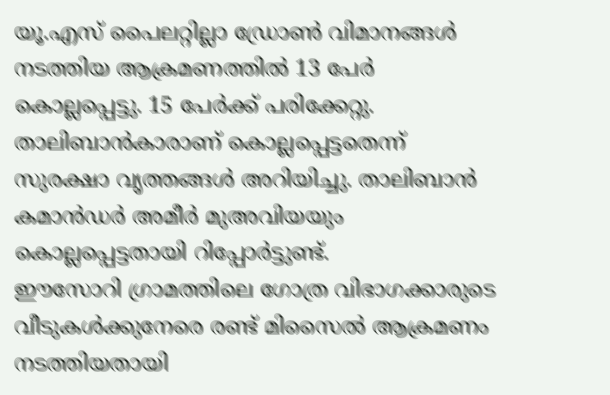യൂ.എസ് പൈലറ്റില്ലാ ഡ്രോണ്‍ വിമാനങ്ങള്‍ നടത്തിയ ആക്രമണത്തില്‍ 13 പേര്‍ കൊല്ലപ്പെട്ടു. 15 പേര്‍ക്ക് പരിക്കേറ്റു. താലിബാന്‍കാരാണ് കൊല്ലപ്പെട്ടതെന്ന് സുരക്ഷാ വൃത്തങ്ങള്‍ അറിയിച്ചു. താലിബാന്‍ കമാന്‍ഡര്‍ അമീര്‍ മുഅവിയയും കൊല്ലപ്പെട്ടതായി റിപ്പോര്‍ട്ടുണ്ട്.
ഈസോറി ഗ്രാമത്തിലെ ഗോത്ര വിഭാഗക്കാരുടെ വീടുകള്‍ക്കുനേരെ രണ്ട് മിസൈല്‍ ആക്രമണം നടത്തിയതായി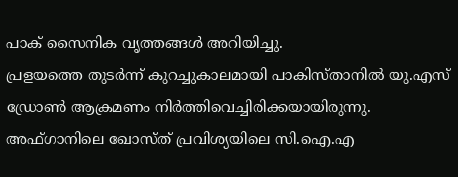പാക് സൈനിക വൃത്തങ്ങള്‍ അറിയിച്ചു.
പ്രളയത്തെ തുടര്‍ന്ന് കുറച്ചുകാലമായി പാകിസ്താനില്‍ യു.എസ് ഡ്രോണ്‍ ആക്രമണം നിര്‍ത്തിവെച്ചിരിക്കയായിരുന്നു. അഫ്ഗാനിലെ ഖോസ്ത് പ്രവിശ്യയിലെ സി.ഐ.എ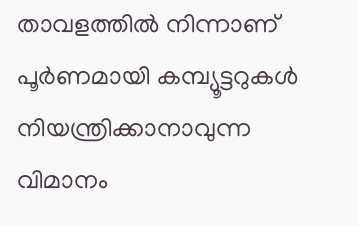താവളത്തില്‍ നിന്നാണ് പൂര്‍ണമായി കമ്പ്യൂട്ടറുകള്‍ നിയന്ത്രിക്കാനാവുന്ന വിമാനം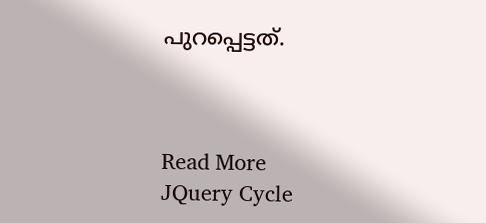പുറപ്പെട്ടത്.



Read More
JQuery Cycle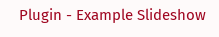Plugin - Example Slideshow